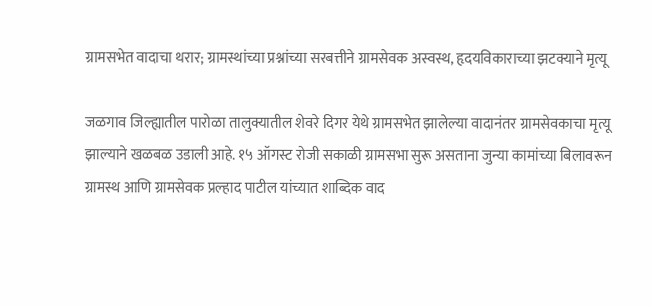ग्रामसभेत वादाचा थरार; ग्रामस्थांच्या प्रश्नांच्या सरबत्तीने ग्रामसेवक अस्वस्थ, हृदयविकाराच्या झटक्याने मृत्यू

जळगाव जिल्ह्यातील पारोळा तालुक्यातील शेवरे दिगर येथे ग्रामसभेत झालेल्या वादानंतर ग्रामसेवकाचा मृत्यू झाल्याने खळबळ उडाली आहे. १५ ऑगस्ट रोजी सकाळी ग्रामसभा सुरू असताना जुन्या कामांच्या बिलावरून ग्रामस्थ आणि ग्रामसेवक प्रल्हाद पाटील यांच्यात शाब्दिक वाद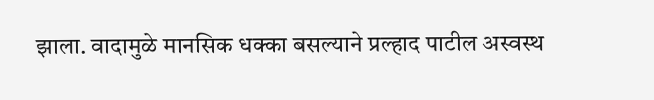झाला. वादामुळे मानसिक धक्का बसल्याने प्रल्हाद पाटील अस्वस्थ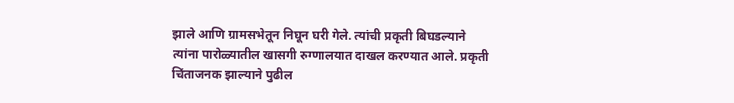झाले आणि ग्रामसभेतून निघून घरी गेले. त्यांची प्रकृती बिघडल्याने त्यांना पारोळ्यातील खासगी रुग्णालयात दाखल करण्यात आले. प्रकृती चिंताजनक झाल्याने पुढील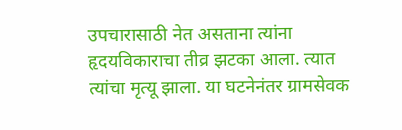उपचारासाठी नेत असताना त्यांना हृदयविकाराचा तीव्र झटका आला. त्यात त्यांचा मृत्यू झाला. या घटनेनंतर ग्रामसेवक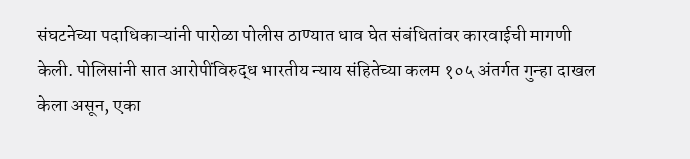संघटनेच्या पदाधिकाऱ्यांनी पारोळा पोलीस ठाण्यात धाव घेत संबंधितांवर कारवाईची मागणी केली. पोलिसांनी सात आरोपींविरुद्ध भारतीय न्याय संहितेच्या कलम १०५ अंतर्गत गुन्हा दाखल केला असून, एका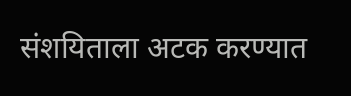संशयिताला अटक करण्यात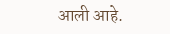आली आहे.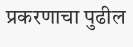प्रकरणाचा पुढील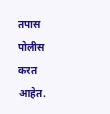तपास पोलीस करत आहेत.